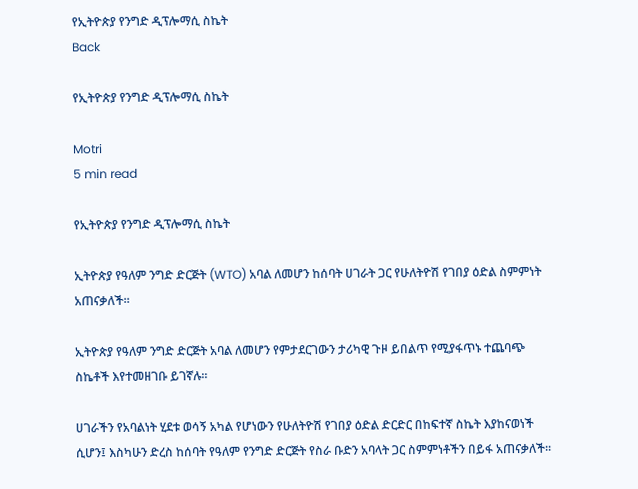የኢትዮጵያ የንግድ ዲፕሎማሲ ስኬት
Back

የኢትዮጵያ የንግድ ዲፕሎማሲ ስኬት

Motri
5 min read

የኢትዮጵያ የንግድ ዲፕሎማሲ ስኬት

ኢትዮጵያ የዓለም ንግድ ድርጅት (WTO) አባል ለመሆን ከሰባት ሀገራት ጋር የሁለትዮሽ የገበያ ዕድል ስምምነት አጠናቃለች።

ኢትዮጵያ የዓለም ንግድ ድርጅት አባል ለመሆን የምታደርገውን ታሪካዊ ጉዞ ይበልጥ የሚያፋጥኑ ተጨባጭ ስኬቶች እየተመዘገቡ ይገኛሉ።

ሀገራችን የአባልነት ሂደቱ ወሳኝ አካል የሆነውን የሁለትዮሽ የገበያ ዕድል ድርድር በከፍተኛ ስኬት እያከናወነች ሲሆን፤ እስካሁን ድረስ ከሰባት የዓለም የንግድ ድርጅት የስራ ቡድን አባላት ጋር ስምምነቶችን በይፋ አጠናቃለች።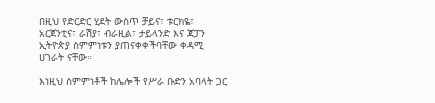በዚህ የድርድር ሂደት ውስጥ ቻይና፣ ቱርክዬ፣ አርጀንቲና፣ ራሽያ፣ ብራዚል፣ ታይላንድ እና ጃፓን ኢትዮጵያ ስምምነቱን ያጠናቀቀችባቸው ቀዳሚ ሀገራት ናቸው።

እነዚህ ስምምነቶች ከሌሎች የሥራ ቡድን አባላት ጋር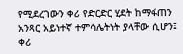የሚደረገውን ቀሪ የድርድር ሂደት ከማፋጠን አንጻር አይነተኛ ተምሳሌትነት ያላቸው ሲሆን፤ ቀሪ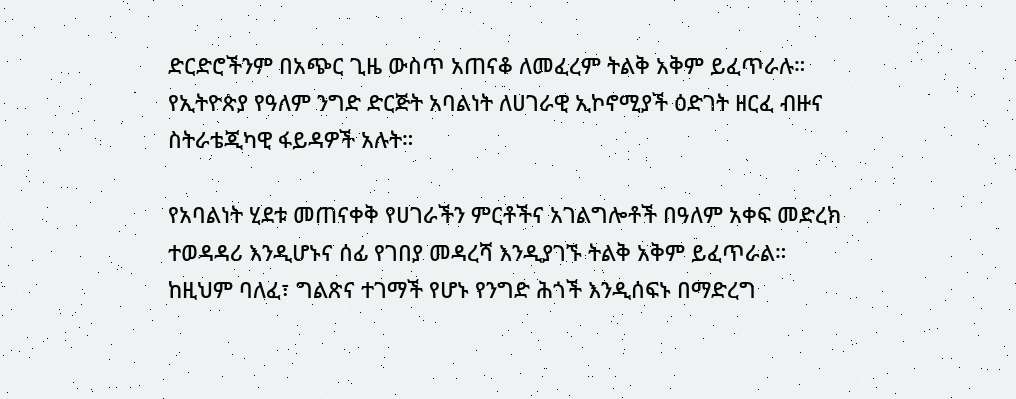ድርድሮችንም በአጭር ጊዜ ውስጥ አጠናቆ ለመፈረም ትልቅ አቅም ይፈጥራሉ። የኢትዮጵያ የዓለም ንግድ ድርጅት አባልነት ለሀገራዊ ኢኮኖሚያች ዕድገት ዘርፈ ብዙና ስትራቴጂካዊ ፋይዳዎች አሉት።

የአባልነት ሂደቱ መጠናቀቅ የሀገራችን ምርቶችና አገልግሎቶች በዓለም አቀፍ መድረክ ተወዳዳሪ እንዲሆኑና ሰፊ የገበያ መዳረሻ እንዲያገኙ ትልቅ አቅም ይፈጥራል። ከዚህም ባለፈ፣ ግልጽና ተገማች የሆኑ የንግድ ሕጎች እንዲሰፍኑ በማድረግ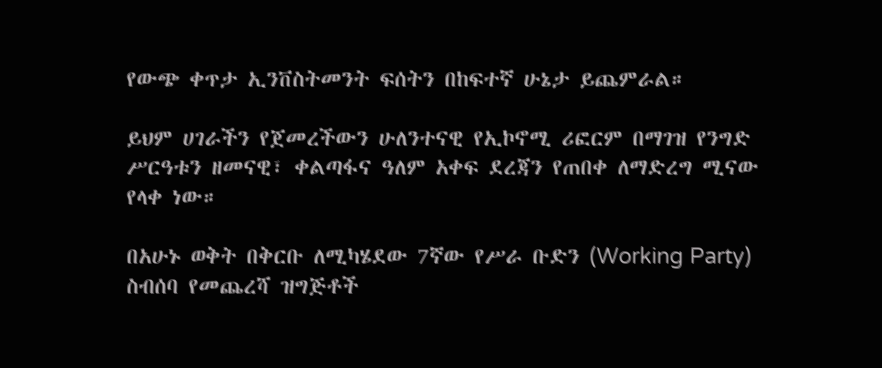የውጭ ቀጥታ ኢንቨስትመንት ፍሰትን በከፍተኛ ሁኔታ ይጨምራል።

ይህም ሀገራችን የጀመረችውን ሁለንተናዊ የኢኮኖሚ ሪፎርም በማገዝ የንግድ ሥርዓቱን ዘመናዊ፣ ቀልጣፋና ዓለም አቀፍ ደረጃን የጠበቀ ለማድረግ ሚናው የላቀ ነው።

በአሁኑ ወቅት በቅርቡ ለሚካሄደው 7ኛው የሥራ ቡድን (Working Party) ስብሰባ የመጨረሻ ዝግጅቶች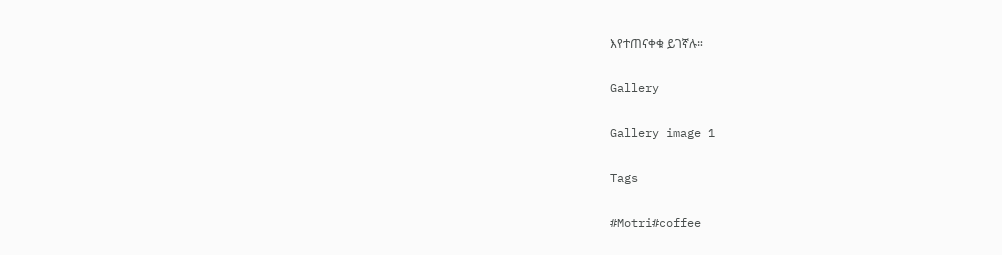እየተጠናቀቁ ይገኛሉ።

Gallery

Gallery image 1

Tags

#Motri#coffee